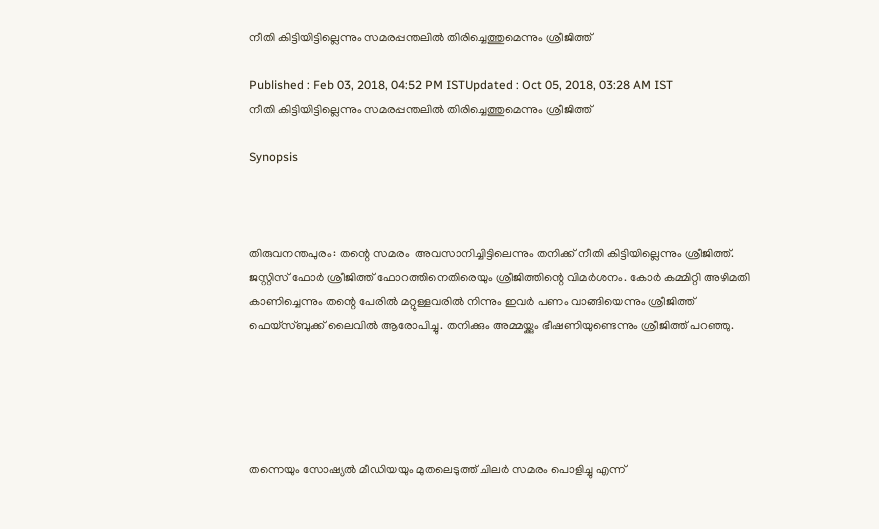നീതി കിട്ടിയിട്ടില്ലെന്നും സമരപ്പന്തലില്‍ തിരിച്ചെത്തുമെന്നും ശ്രീജിത്ത്

Published : Feb 03, 2018, 04:52 PM ISTUpdated : Oct 05, 2018, 03:28 AM IST
നീതി കിട്ടിയിട്ടില്ലെന്നും സമരപ്പന്തലില്‍ തിരിച്ചെത്തുമെന്നും ശ്രീജിത്ത്

Synopsis



തിരുവനന്തപുരം: തന്റെ സമരം  അവസാനിച്ചിട്ടിലെന്നും തനിക്ക് നീതി കിട്ടിയില്ലെന്നും ശ്രീജിത്ത്. ജസ്റ്റിസ് ഫോര്‍ ശ്രീജിത്ത് ഫോറത്തിനെതിരെയും ശ്രീജിത്തിന്റെ വിമര്‍ശനം. കോര്‍ കമ്മിറ്റി അഴിമതി കാണിച്ചെന്നും തന്റെ പേരില്‍ മറ്റുള്ളവരില്‍ നിന്നും ഇവര്‍ പണം വാങ്ങിയെന്നും ശ്രീജിത്ത് ഫെയ്‌സ്ബുക്ക് ലൈവില്‍ ആരോപിച്ചു. തനിക്കും അമ്മയ്ക്കും ഭീഷണിയുണ്ടെന്നും ശ്രീജിത്ത് പറഞ്ഞു.





തന്നെയും സോഷ്യല്‍ മീഡിയയും മുതലെടുത്ത് ചിലര്‍ സമരം പൊളിച്ചു എന്ന്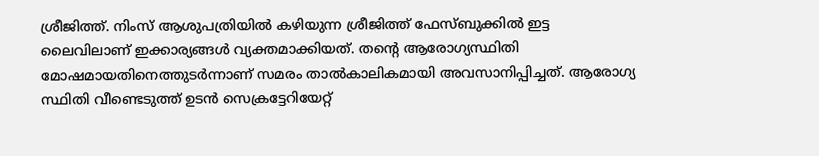ശ്രീജിത്ത്. നിംസ് ആശുപത്രിയില്‍ കഴിയുന്ന ശ്രീജിത്ത് ഫേസ്ബുക്കില്‍ ഇട്ട ലൈവിലാണ് ഇക്കാര്യങ്ങള്‍ വ്യക്തമാക്കിയത്. തന്റെ ആരോഗ്യസ്ഥിതി മോഷമായതിനെത്തുടര്‍ന്നാണ് സമരം താല്‍കാലികമായി അവസാനിപ്പിച്ചത്. ആരോഗ്യ സ്ഥിതി വീണ്ടെടുത്ത് ഉടന്‍ സെക്രട്ടേറിയേറ്റ്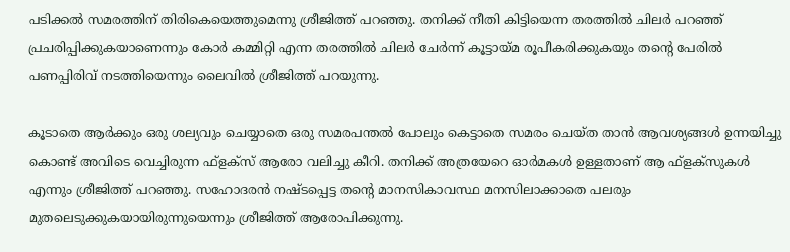പടിക്കല്‍ സമരത്തിന് തിരികെയെത്തുമെന്നു ശ്രീജിത്ത് പറഞ്ഞു. തനിക്ക് നീതി കിട്ടിയെന്ന തരത്തില്‍ ചിലര്‍ പറഞ്ഞ് പ്രചരിപ്പിക്കുകയാണെന്നും കോര്‍ കമ്മിറ്റി എന്ന തരത്തില്‍ ചിലര്‍ ചേര്‍ന്ന് കൂട്ടായ്മ രൂപീകരിക്കുകയും തന്റെ പേരില്‍ പണപ്പിരിവ് നടത്തിയെന്നും ലൈവില്‍ ശ്രീജിത്ത് പറയുന്നു.

കൂടാതെ ആര്‍ക്കും ഒരു ശല്യവും ചെയ്യാതെ ഒരു സമരപന്തല്‍ പോലും കെട്ടാതെ സമരം ചെയ്ത താന്‍ ആവശ്യങ്ങള്‍ ഉന്നയിച്ചു കൊണ്ട് അവിടെ വെച്ചിരുന്ന ഫ്‌ളക്‌സ് ആരോ വലിച്ചു കീറി. തനിക്ക് അത്രയേറെ ഓര്‍മകള്‍ ഉള്ളതാണ് ആ ഫ്‌ളക്‌സുകള്‍ എന്നും ശ്രീജിത്ത് പറഞ്ഞു. സഹോദരന്‍ നഷ്ടപ്പെട്ട തന്റെ മാനസികാവസ്ഥ മനസിലാക്കാതെ പലരും മുതലെടുക്കുകയായിരുന്നുയെന്നും ശ്രീജിത്ത് ആരോപിക്കുന്നു.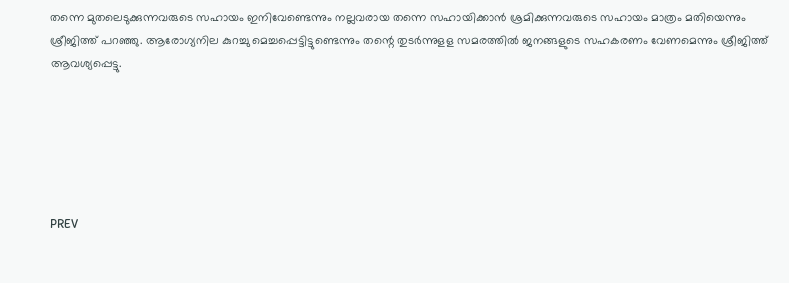തന്നെ മുതലെടുക്കുന്നവരുടെ സഹായം ഇനിവേണ്ടെന്നും നല്ലവരായ തന്നെ സഹായിക്കാന്‍ ശ്രമിക്കുന്നവരുടെ സഹായം മാത്രം മതിയെന്നും ശ്രീജിത്ത് പറഞ്ഞു. ആരോഗ്യനില കുറച്ചു മെച്ചപ്പെട്ടിട്ടുണ്ടെന്നും തന്റെ തുടര്‍ന്നുളള സമരത്തില്‍ ജനങ്ങളുടെ സഹകരണം വേണമെന്നും ശ്രീജിത്ത് ആവശ്യപ്പെട്ടു.






PREV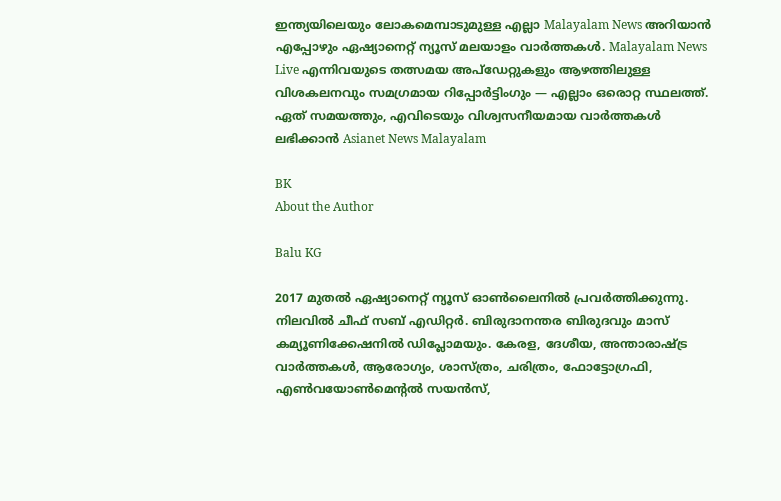ഇന്ത്യയിലെയും ലോകമെമ്പാടുമുള്ള എല്ലാ Malayalam News അറിയാൻ എപ്പോഴും ഏഷ്യാനെറ്റ് ന്യൂസ് മലയാളം വാർത്തകൾ. Malayalam News Live എന്നിവയുടെ തത്സമയ അപ്‌ഡേറ്റുകളും ആഴത്തിലുള്ള വിശകലനവും സമഗ്രമായ റിപ്പോർട്ടിംഗും — എല്ലാം ഒരൊറ്റ സ്ഥലത്ത്. ഏത് സമയത്തും, എവിടെയും വിശ്വസനീയമായ വാർത്തകൾ ലഭിക്കാൻ Asianet News Malayalam

BK
About the Author

Balu KG

2017 മുതല്‍ ഏഷ്യാനെറ്റ് ന്യൂസ് ഓണ്‍ലൈനില്‍ പ്രവര്‍ത്തിക്കുന്നു. നിലവില്‍ ചീഫ് സബ് എഡിറ്റര്‍. ബിരുദാനന്തര ബിരുദവും മാസ് കമ്യൂണിക്കേഷനിൽ ഡിപ്ലോമയും. കേരള, ദേശീയ, അന്താരാഷ്ട്ര വാര്‍ത്തകള്‍, ആരോഗ്യം, ശാസ്ത്രം, ചരിത്രം, ഫോട്ടോഗ്രഫി, എണ്‍വയോണ്‍മെന്‍റല്‍ സയന്‍സ്,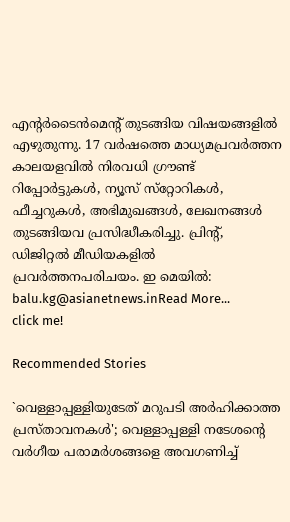എന്‍റര്‍ടൈന്‍മെന്‍റ് തുടങ്ങിയ വിഷയങ്ങളില്‍ എഴുതുന്നു. 17 വര്‍ഷത്തെ മാധ്യമപ്രവര്‍ത്തന കാലയളവില്‍ നിരവധി ഗ്രൗണ്ട് റിപ്പോര്‍ട്ടുകള്‍, ന്യൂസ് സ്‌റ്റോറികള്‍, ഫീച്ചറുകള്‍, അഭിമുഖങ്ങള്‍, ലേഖനങ്ങള്‍ തുടങ്ങിയവ പ്രസിദ്ധീകരിച്ചു. പ്രിന്‍റ്, ഡിജിറ്റല്‍ മീഡിയകളില്‍ പ്രവര്‍ത്തനപരിചയം. ഇ മെയില്‍: balu.kg@asianetnews.inRead More...
click me!

Recommended Stories

`വെള്ളാപ്പള്ളിയുടേത് മറുപടി അർഹിക്കാത്ത പ്രസ്താവനകൾ'; വെള്ളാപ്പള്ളി നടേശന്റെ വർഗീയ പരാമർശങ്ങളെ അവഗണിച്ച്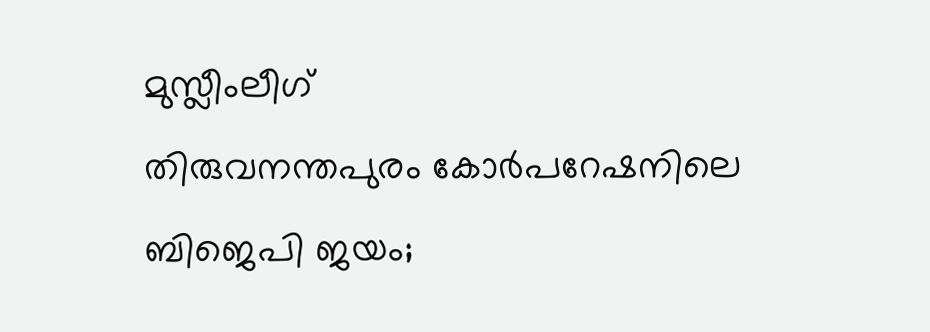മുസ്ലീംലീഗ്
തിരുവനന്തപുരം കോര്‍പറേഷനിലെ ബിജെപി ജയം;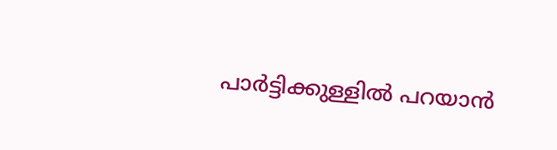പാര്‍ട്ടിക്കുള്ളില്‍ പറയാന്‍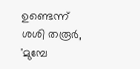ഉണ്ടെന്ന് ശശി തരൂര്‍, 'മുമ്പേ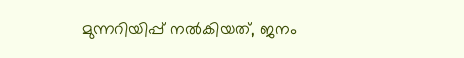മുന്നറിയിപ്പ് നല്‍കിയത്, ജനം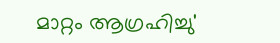മാറ്റം ആഗ്രഹിച്ചു'